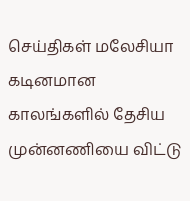செய்திகள் மலேசியா
கடினமான காலங்களில் தேசிய முன்னணியை விட்டு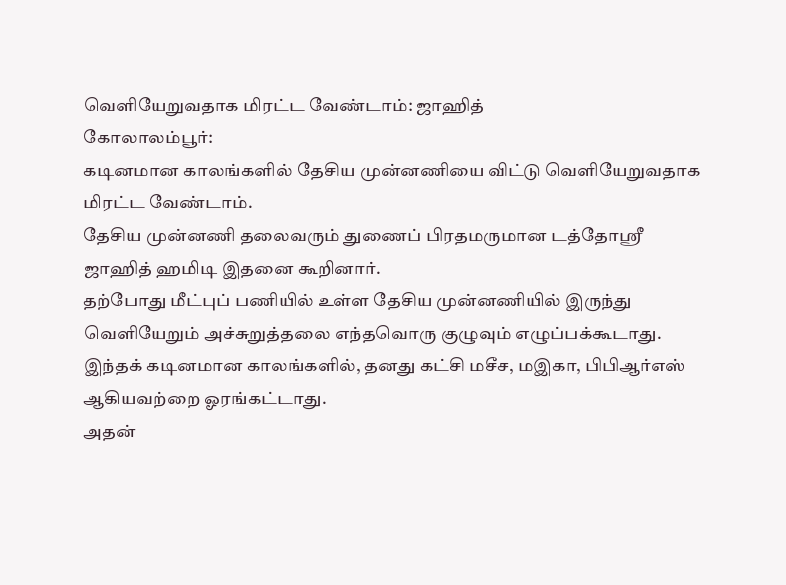வெளியேறுவதாக மிரட்ட வேண்டாம்: ஜாஹித்
கோலாலம்பூர்:
கடினமான காலங்களில் தேசிய முன்னணியை விட்டு வெளியேறுவதாக மிரட்ட வேண்டாம்.
தேசிய முன்னணி தலைவரும் துணைப் பிரதமருமான டத்தோஸ்ரீ ஜாஹித் ஹமிடி இதனை கூறினார்.
தற்போது மீட்புப் பணியில் உள்ள தேசிய முன்னணியில் இருந்து வெளியேறும் அச்சுறுத்தலை எந்தவொரு குழுவும் எழுப்பக்கூடாது.
இந்தக் கடினமான காலங்களில், தனது கட்சி மசீச, மஇகா, பிபிஆர்எஸ் ஆகியவற்றை ஓரங்கட்டாது.
அதன்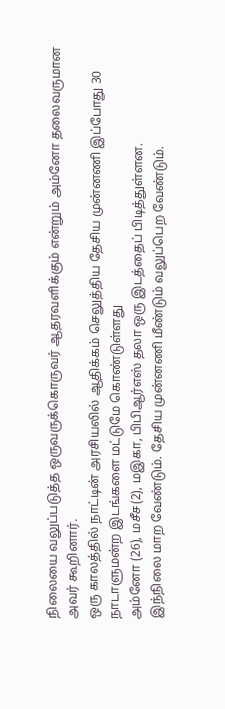நிலையை வலுப்படுத்த ஒருவருக்கொருவர் ஆதரவளிக்கும் என்றும் அம்னோ தலைவருமான அவர் கூறினார்.
ஒரு காலத்தில் நாட்டின் அரசியலில் ஆதிக்கம் செலுத்திய தேசிய முன்னணி இப்போது 30 நாடாளுமன்ற இடங்களை மட்டுமே கொண்டுள்ளது
அம்னோ (26), மசீச(2), மஇகா, பிபிஆர்எஸ் தலா ஒரு இடத்தைப் பிடித்துள்ளன.
இந்நிலை மாற வேண்டும். தேசிய முன்னணி மீண்டும் வலுப்பெற வேண்டும்.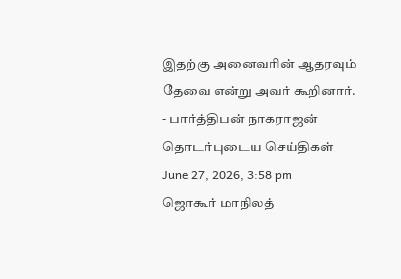இதற்கு அனைவரின் ஆதரவும் தேவை என்று அவர் கூறினார்.
- பார்த்திபன் நாகராஜன்
தொடர்புடைய செய்திகள்
June 27, 2026, 3:58 pm
ஜொகூர் மாநிலத்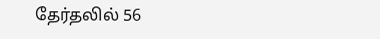தேர்தலில் 56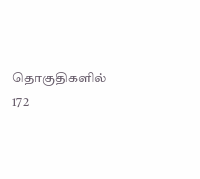தொகுதிகளில் 172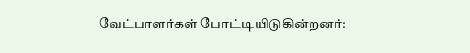வேட்பாளர்கள் போட்டியிடுகின்றனர்: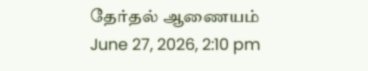தேர்தல் ஆணையம்
June 27, 2026, 2:10 pm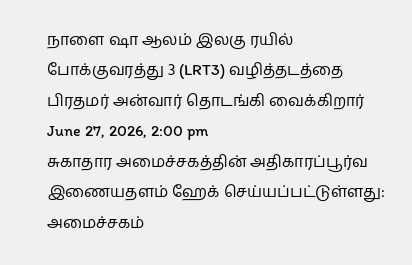நாளை ஷா ஆலம் இலகு ரயில் போக்குவரத்து 3 (LRT3) வழித்தடத்தை பிரதமர் அன்வார் தொடங்கி வைக்கிறார்
June 27, 2026, 2:00 pm
சுகாதார அமைச்சகத்தின் அதிகாரப்பூர்வ இணையதளம் ஹேக் செய்யப்பட்டுள்ளது: அமைச்சகம்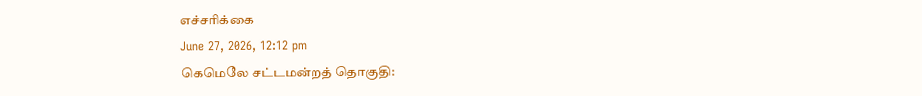எச்சரிக்கை
June 27, 2026, 12:12 pm
கெமெலே சட்டமன்றத் தொகுதி: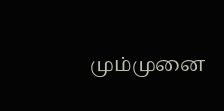மும்முனை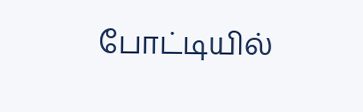போட்டியில்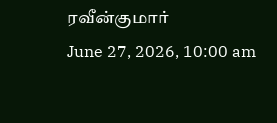ரவீன்குமார்
June 27, 2026, 10:00 am